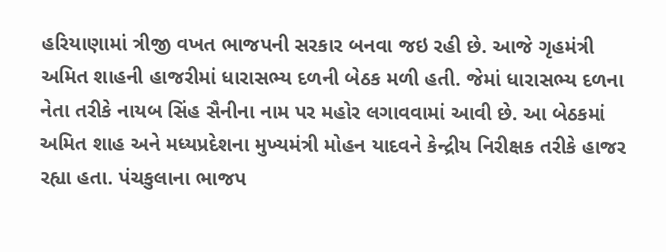હરિયાણામાં ત્રીજી વખત ભાજપની સરકાર બનવા જઇ રહી છે. આજે ગૃહમંત્રી અમિત શાહની હાજરીમાં ધારાસભ્ય દળની બેઠક મળી હતી. જેમાં ધારાસભ્ય દળના નેતા તરીકે નાયબ સિંહ સૈનીના નામ પર મહોર લગાવવામાં આવી છે. આ બેઠકમાં અમિત શાહ અને મધ્યપ્રદેશના મુખ્યમંત્રી મોહન યાદવને કેન્દ્રીય નિરીક્ષક તરીકે હાજર રહ્યા હતા. પંચકુલાના ભાજપ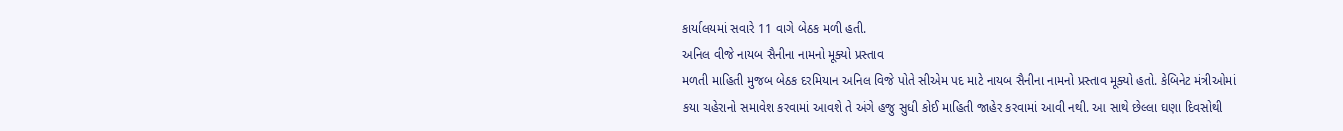કાર્યાલયમાં સવારે 11 વાગે બેઠક મળી હતી.
અનિલ વીજે નાયબ સૈનીના નામનો મૂક્યો પ્રસ્તાવ
મળતી માહિતી મુજબ બેઠક દરમિયાન અનિલ વિજે પોતે સીએમ પદ માટે નાયબ સૈનીના નામનો પ્રસ્તાવ મૂક્યો હતો. કેબિનેટ મંત્રીઓમાં કયા ચહેરાનો સમાવેશ કરવામાં આવશે તે અંગે હજુ સુધી કોઈ માહિતી જાહેર કરવામાં આવી નથી. આ સાથે છેલ્લા ઘણા દિવસોથી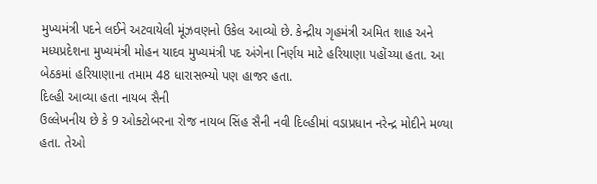મુખ્યમંત્રી પદને લઈને અટવાયેલી મૂંઝવણનો ઉકેલ આવ્યો છે. કેન્દ્રીય ગૃહમંત્રી અમિત શાહ અને મધ્યપ્રદેશના મુખ્યમંત્રી મોહન યાદવ મુખ્યમંત્રી પદ અંગેના નિર્ણય માટે હરિયાણા પહોંચ્યા હતા. આ બેઠકમાં હરિયાણાના તમામ 48 ધારાસભ્યો પણ હાજર હતા.
દિલ્હી આવ્યા હતા નાયબ સૈની
ઉલ્લેખનીય છે કે 9 ઓક્ટોબરના રોજ નાયબ સિંહ સૈની નવી દિલ્હીમાં વડાપ્રધાન નરેન્દ્ર મોદીને મળ્યા હતા. તેઓ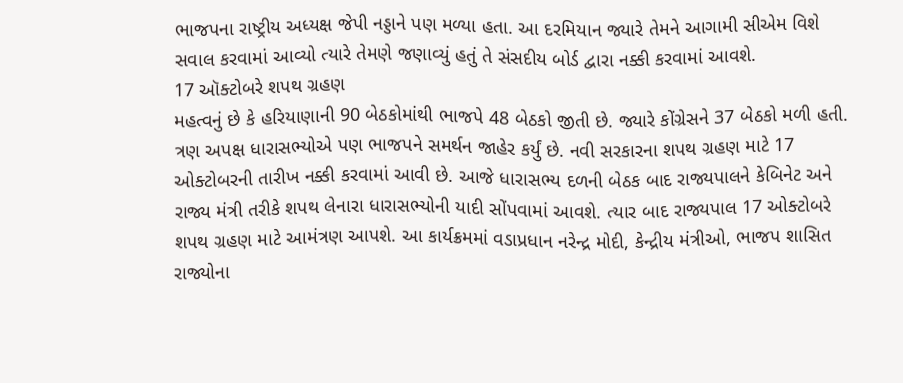ભાજપના રાષ્ટ્રીય અધ્યક્ષ જેપી નડ્ડાને પણ મળ્યા હતા. આ દરમિયાન જ્યારે તેમને આગામી સીએમ વિશે સવાલ કરવામાં આવ્યો ત્યારે તેમણે જણાવ્યું હતું તે સંસદીય બોર્ડ દ્વારા નક્કી કરવામાં આવશે.
17 ઑક્ટોબરે શપથ ગ્રહણ
મહત્વનું છે કે હરિયાણાની 90 બેઠકોમાંથી ભાજપે 48 બેઠકો જીતી છે. જ્યારે કોંગ્રેસને 37 બેઠકો મળી હતી. ત્રણ અપક્ષ ધારાસભ્યોએ પણ ભાજપને સમર્થન જાહેર કર્યું છે. નવી સરકારના શપથ ગ્રહણ માટે 17 ઓક્ટોબરની તારીખ નક્કી કરવામાં આવી છે. આજે ધારાસભ્ય દળની બેઠક બાદ રાજ્યપાલને કેબિનેટ અને રાજ્ય મંત્રી તરીકે શપથ લેનારા ધારાસભ્યોની યાદી સોંપવામાં આવશે. ત્યાર બાદ રાજ્યપાલ 17 ઓક્ટોબરે શપથ ગ્રહણ માટે આમંત્રણ આપશે. આ કાર્યક્રમમાં વડાપ્રધાન નરેન્દ્ર મોદી, કેન્દ્રીય મંત્રીઓ, ભાજપ શાસિત રાજ્યોના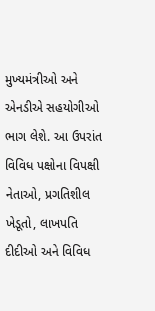મુખ્યમંત્રીઓ અને એનડીએ સહયોગીઓ ભાગ લેશે. આ ઉપરાંત વિવિધ પક્ષોના વિપક્ષી નેતાઓ, પ્રગતિશીલ ખેડૂતો, લાખપતિ દીદીઓ અને વિવિધ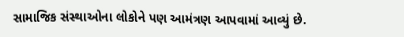સામાજિક સંસ્થાઓના લોકોને પણ આમંત્રણ આપવામાં આવ્યું છે.